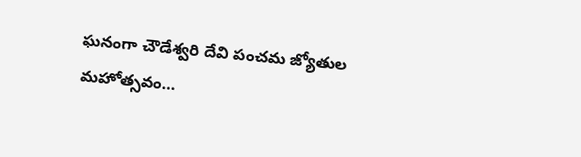ఘనంగా చౌడేశ్వరి దేవి పంచమ జ్యోతుల మహోత్సవం…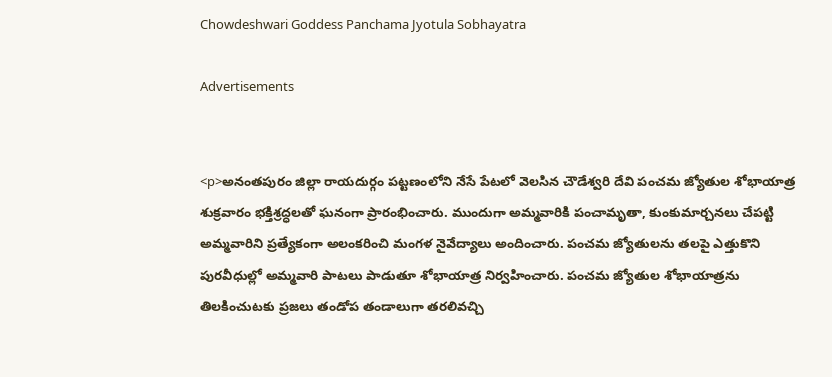Chowdeshwari Goddess Panchama Jyotula Sobhayatra

Advertisements


<p>అనంతపురం జిల్లా రాయదుర్గం పట్టణంలోని నేసే పేటలో వెలసిన చౌడేశ్వరి దేవి పంచమ జ్యోతుల శోభాయాత్ర శుక్రవారం భక్తిశ్రద్ధలతో ఘనంగా ప్రారంభించారు. ముందుగా అమ్మవారికి పంచామృతా, కుంకుమార్చనలు చేపట్టి అమ్మవారిని ప్రత్యేకంగా అలంకరించి మంగళ నైవేద్యాలు అందించారు. పంచమ జ్యోతులను తలపై ఎత్తుకొని పురవీధుల్లో అమ్మవారి పాటలు పాడుతూ శోభాయాత్ర నిర్వహించారు. పంచమ జ్యోతుల శోభాయాత్రను తిలకించుటకు ప్రజలు తండోప తండాలుగా తరలివచ్చి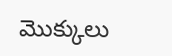మొక్కులు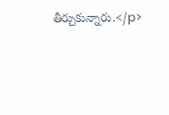తీర్చుకున్నారు.</p>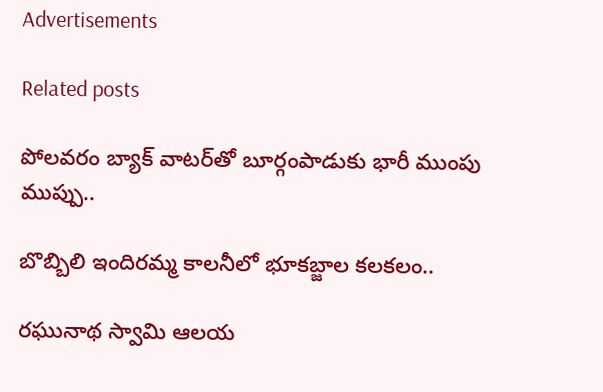Advertisements

Related posts

పోలవరం బ్యాక్ వాటర్‌తో బూర్గంపాడుకు భారీ ముంపు ముప్పు..

బొబ్బిలి ఇందిరమ్మ కాలనీలో భూకబ్జాల కలకలం..

రఘునాథ స్వామి ఆలయ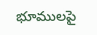భూములపై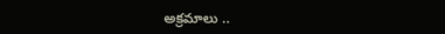అక్రమాలు ..